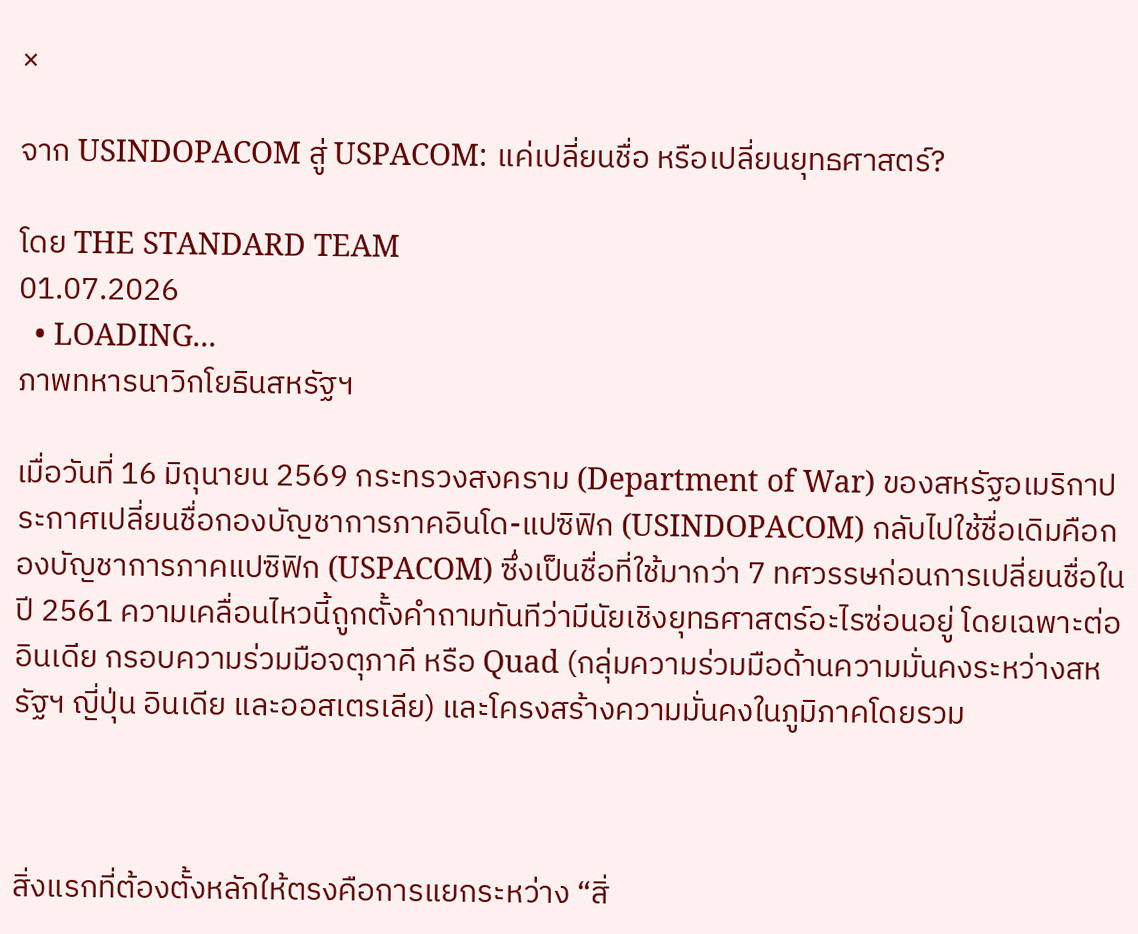×

จาก USINDOPACOM สู่ USPACOM: แค่เปลี่ยนชื่อ หรือเปลี่ยนยุทธศาสตร์?

โดย THE STANDARD TEAM
01.07.2026
  • LOADING...
ภาพทหารนาวิกโยธินสหรัฐฯ

เมื่อวันที่ 16 มิถุนายน 2569 กระทรวงสงคราม (Department of War) ของสหรัฐอเมริกาประกาศเปลี่ยนชื่อกองบัญชาการภาคอินโด-แปซิฟิก (USINDOPACOM) กลับไปใช้ชื่อเดิมคือกองบัญชาการภาคแปซิฟิก (USPACOM) ซึ่งเป็นชื่อที่ใช้มากว่า 7 ทศวรรษก่อนการเปลี่ยนชื่อในปี 2561 ความเคลื่อนไหวนี้ถูกตั้งคำถามทันทีว่ามีนัยเชิงยุทธศาสตร์อะไรซ่อนอยู่ โดยเฉพาะต่ออินเดีย กรอบความร่วมมือจตุภาคี หรือ Quad (กลุ่มความร่วมมือด้านความมั่นคงระหว่างสหรัฐฯ ญี่ปุ่น อินเดีย และออสเตรเลีย) และโครงสร้างความมั่นคงในภูมิภาคโดยรวม



สิ่งแรกที่ต้องตั้งหลักให้ตรงคือการแยกระหว่าง “สิ่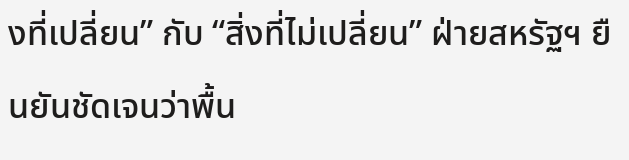งที่เปลี่ยน” กับ “สิ่งที่ไม่เปลี่ยน” ฝ่ายสหรัฐฯ ยืนยันชัดเจนว่าพื้น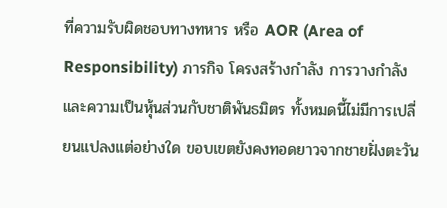ที่ความรับผิดชอบทางทหาร หรือ AOR (Area of Responsibility) ภารกิจ โครงสร้างกำลัง การวางกำลัง และความเป็นหุ้นส่วนกับชาติพันธมิตร ทั้งหมดนี้ไม่มีการเปลี่ยนแปลงแต่อย่างใด ขอบเขตยังคงทอดยาวจากชายฝั่งตะวัน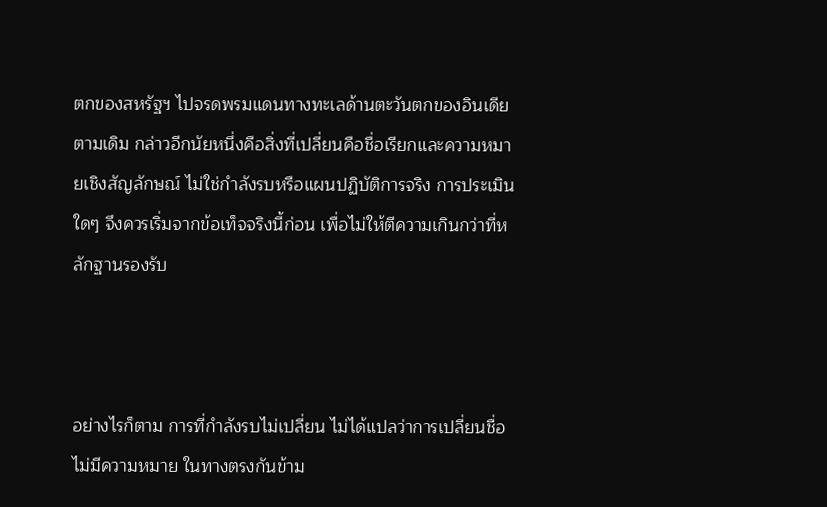ตกของสหรัฐฯ ไปจรดพรมแดนทางทะเลด้านตะวันตกของอินเดียตามเดิม กล่าวอีกนัยหนึ่งคือสิ่งที่เปลี่ยนคือชื่อเรียกและความหมายเชิงสัญลักษณ์ ไม่ใช่กำลังรบหรือแผนปฏิบัติการจริง การประเมินใดๆ จึงควรเริ่มจากข้อเท็จจริงนี้ก่อน เพื่อไม่ให้ตีความเกินกว่าที่หลักฐานรองรับ



อย่างไรก็ตาม การที่กำลังรบไม่เปลี่ยน ไม่ได้แปลว่าการเปลี่ยนชื่อไม่มีความหมาย ในทางตรงกันข้าม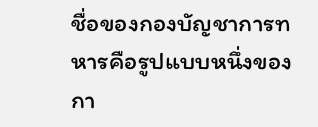ชื่อของกองบัญชาการทหารคือรูปแบบหนึ่งของกา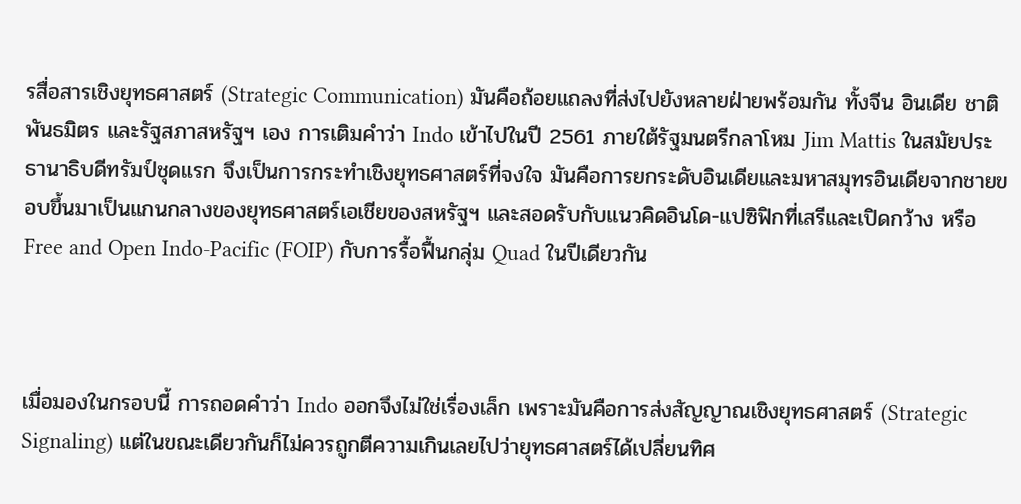รสื่อสารเชิงยุทธศาสตร์ (Strategic Communication) มันคือถ้อยแถลงที่ส่งไปยังหลายฝ่ายพร้อมกัน ทั้งจีน อินเดีย ชาติพันธมิตร และรัฐสภาสหรัฐฯ เอง การเติมคำว่า Indo เข้าไปในปี 2561 ภายใต้รัฐมนตรีกลาโหม Jim Mattis ในสมัยประธานาธิบดีทรัมป์ชุดแรก จึงเป็นการกระทำเชิงยุทธศาสตร์ที่จงใจ มันคือการยกระดับอินเดียและมหาสมุทรอินเดียจากชายขอบขึ้นมาเป็นแกนกลางของยุทธศาสตร์เอเชียของสหรัฐฯ และสอดรับกับแนวคิดอินโด-แปซิฟิกที่เสรีและเปิดกว้าง หรือ Free and Open Indo-Pacific (FOIP) กับการรื้อฟื้นกลุ่ม Quad ในปีเดียวกัน



เมื่อมองในกรอบนี้ การถอดคำว่า Indo ออกจึงไม่ใช่เรื่องเล็ก เพราะมันคือการส่งสัญญาณเชิงยุทธศาสตร์ (Strategic Signaling) แต่ในขณะเดียวกันก็ไม่ควรถูกตีความเกินเลยไปว่ายุทธศาสตร์ได้เปลี่ยนทิศ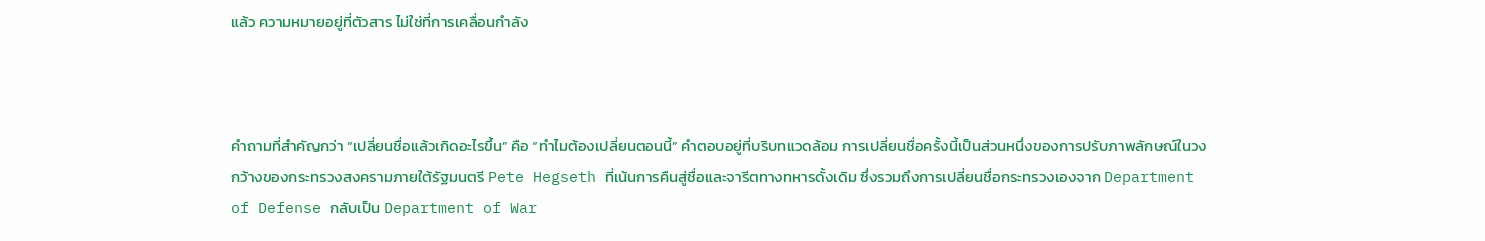แล้ว ความหมายอยู่ที่ตัวสาร ไม่ใช่ที่การเคลื่อนกำลัง



คำถามที่สำคัญกว่า “เปลี่ยนชื่อแล้วเกิดอะไรขึ้น” คือ “ทำไมต้องเปลี่ยนตอนนี้” คำตอบอยู่ที่บริบทแวดล้อม การเปลี่ยนชื่อครั้งนี้เป็นส่วนหนึ่งของการปรับภาพลักษณ์ในวงกว้างของกระทรวงสงครามภายใต้รัฐมนตรี Pete Hegseth ที่เน้นการคืนสู่ชื่อและจารีตทางทหารดั้งเดิม ซึ่งรวมถึงการเปลี่ยนชื่อกระทรวงเองจาก Department of Defense กลับเป็น Department of War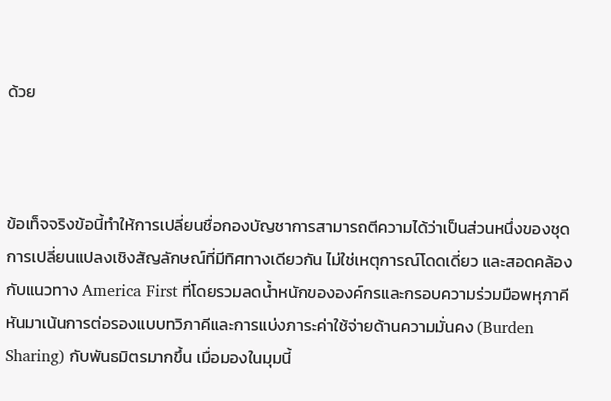ด้วย



ข้อเท็จจริงข้อนี้ทำให้การเปลี่ยนชื่อกองบัญชาการสามารถตีความได้ว่าเป็นส่วนหนึ่งของชุดการเปลี่ยนแปลงเชิงสัญลักษณ์ที่มีทิศทางเดียวกัน ไม่ใช่เหตุการณ์โดดเดี่ยว และสอดคล้องกับแนวทาง America First ที่โดยรวมลดน้ำหนักขององค์กรและกรอบความร่วมมือพหุภาคี หันมาเน้นการต่อรองแบบทวิภาคีและการแบ่งภาระค่าใช้จ่ายด้านความมั่นคง (Burden Sharing) กับพันธมิตรมากขึ้น เมื่อมองในมุมนี้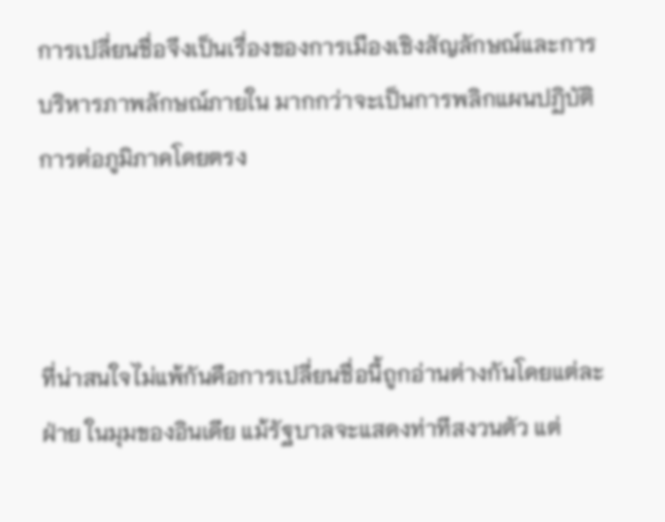การเปลี่ยนชื่อจึงเป็นเรื่องของการเมืองเชิงสัญลักษณ์และการบริหารภาพลักษณ์ภายใน มากกว่าจะเป็นการพลิกแผนปฏิบัติการต่อภูมิภาคโดยตรง



ที่น่าสนใจไม่แพ้กันคือการเปลี่ยนชื่อนี้ถูกอ่านต่างกันโดยแต่ละฝ่าย ในมุมของอินเดีย แม้รัฐบาลจะแสดงท่าทีสงวนตัว แต่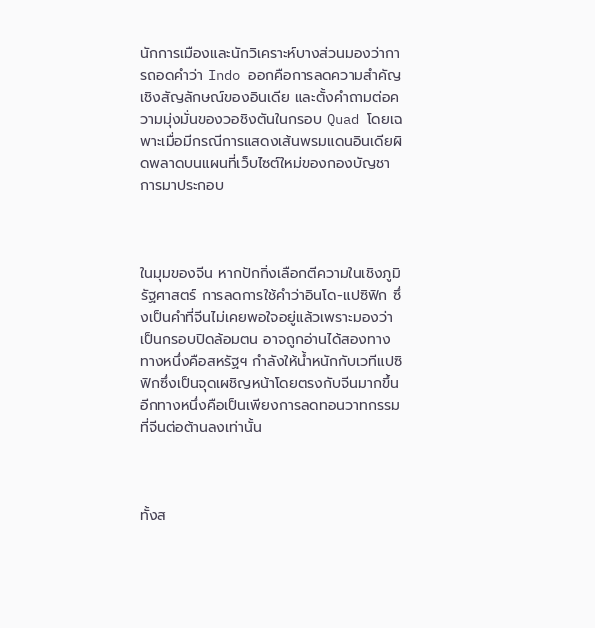นักการเมืองและนักวิเคราะห์บางส่วนมองว่าการถอดคำว่า Indo ออกคือการลดความสำคัญเชิงสัญลักษณ์ของอินเดีย และตั้งคำถามต่อความมุ่งมั่นของวอชิงตันในกรอบ Quad โดยเฉพาะเมื่อมีกรณีการแสดงเส้นพรมแดนอินเดียผิดพลาดบนแผนที่เว็บไซต์ใหม่ของกองบัญชาการมาประกอบ



ในมุมของจีน หากปักกิ่งเลือกตีความในเชิงภูมิรัฐศาสตร์ การลดการใช้คำว่าอินโด-แปซิฟิก ซึ่งเป็นคำที่จีนไม่เคยพอใจอยู่แล้วเพราะมองว่าเป็นกรอบปิดล้อมตน อาจถูกอ่านได้สองทาง ทางหนึ่งคือสหรัฐฯ กำลังให้น้ำหนักกับเวทีแปซิฟิกซึ่งเป็นจุดเผชิญหน้าโดยตรงกับจีนมากขึ้น อีกทางหนึ่งคือเป็นเพียงการลดทอนวาทกรรมที่จีนต่อต้านลงเท่านั้น



ทั้งส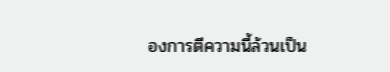องการตีความนี้ล้วนเป็น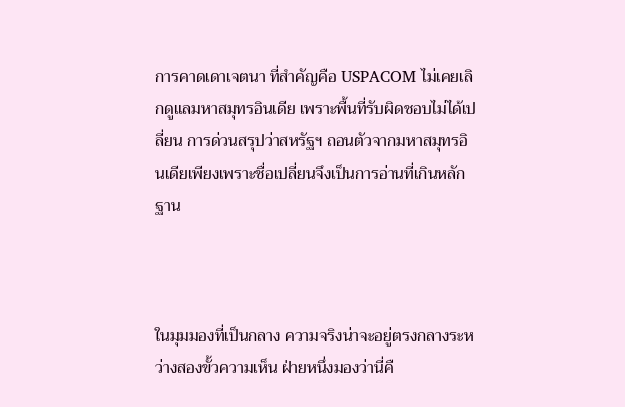การคาดเดาเจตนา ที่สำคัญคือ USPACOM ไม่เคยเลิกดูแลมหาสมุทรอินเดีย เพราะพื้นที่รับผิดชอบไม่ได้เปลี่ยน การด่วนสรุปว่าสหรัฐฯ ถอนตัวจากมหาสมุทรอินเดียเพียงเพราะชื่อเปลี่ยนจึงเป็นการอ่านที่เกินหลักฐาน



ในมุมมองที่เป็นกลาง ความจริงน่าจะอยู่ตรงกลางระหว่างสองขั้วความเห็น ฝ่ายหนึ่งมองว่านี่คื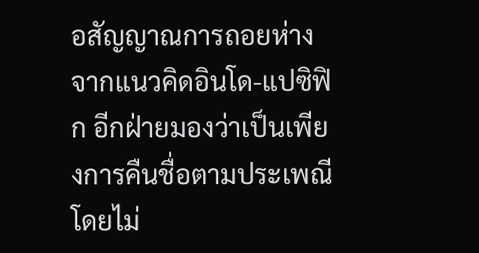อสัญญาณการถอยห่างจากแนวคิดอินโด-แปซิฟิก อีกฝ่ายมองว่าเป็นเพียงการคืนชื่อตามประเพณีโดยไม่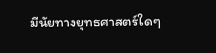มีนัยทางยุทธศาสตร์ใดๆ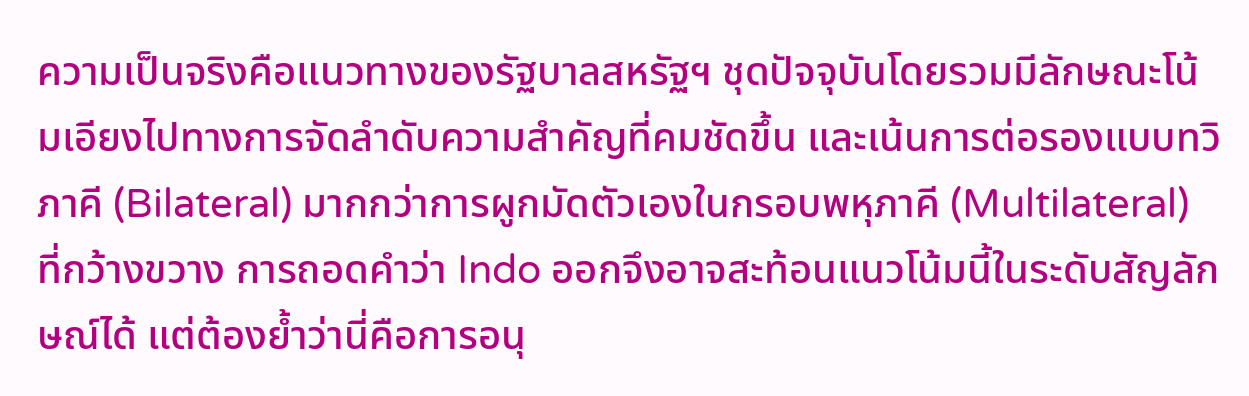ความเป็นจริงคือแนวทางของรัฐบาลสหรัฐฯ ชุดปัจจุบันโดยรวมมีลักษณะโน้มเอียงไปทางการจัดลำดับความสำคัญที่คมชัดขึ้น และเน้นการต่อรองแบบทวิภาคี (Bilateral) มากกว่าการผูกมัดตัวเองในกรอบพหุภาคี (Multilateral) ที่กว้างขวาง การถอดคำว่า Indo ออกจึงอาจสะท้อนแนวโน้มนี้ในระดับสัญลักษณ์ได้ แต่ต้องย้ำว่านี่คือการอนุ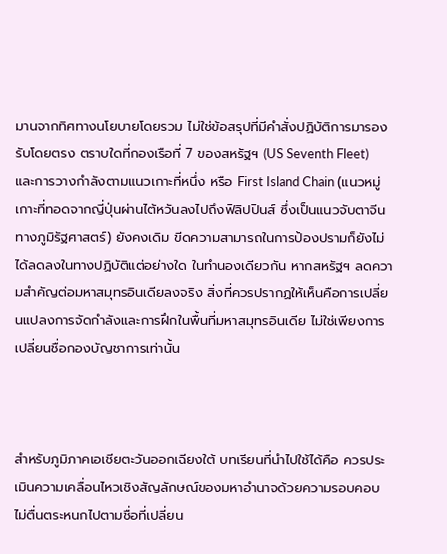มานจากทิศทางนโยบายโดยรวม ไม่ใช่ข้อสรุปที่มีคำสั่งปฏิบัติการมารองรับโดยตรง ตราบใดที่กองเรือที่ 7 ของสหรัฐฯ (US Seventh Fleet) และการวางกำลังตามแนวเกาะที่หนึ่ง หรือ First Island Chain (แนวหมู่เกาะที่ทอดจากญี่ปุ่นผ่านไต้หวันลงไปถึงฟิลิปปินส์ ซึ่งเป็นแนวจับตาจีนทางภูมิรัฐศาสตร์) ยังคงเดิม ขีดความสามารถในการป้องปรามก็ยังไม่ได้ลดลงในทางปฏิบัติแต่อย่างใด ในทำนองเดียวกัน หากสหรัฐฯ ลดความสำคัญต่อมหาสมุทรอินเดียลงจริง สิ่งที่ควรปรากฏให้เห็นคือการเปลี่ยนแปลงการจัดกำลังและการฝึกในพื้นที่มหาสมุทรอินเดีย ไม่ใช่เพียงการเปลี่ยนชื่อกองบัญชาการเท่านั้น



สำหรับภูมิภาคเอเชียตะวันออกเฉียงใต้ บทเรียนที่นำไปใช้ได้คือ ควรประเมินความเคลื่อนไหวเชิงสัญลักษณ์ของมหาอำนาจด้วยความรอบคอบ ไม่ตื่นตระหนกไปตามชื่อที่เปลี่ยน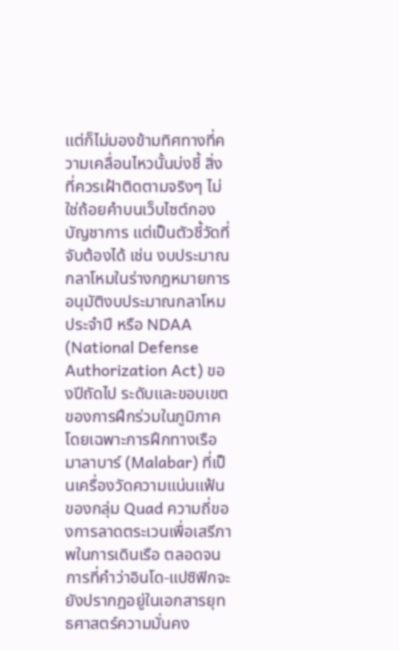แต่ก็ไม่มองข้ามทิศทางที่ความเคลื่อนไหวนั้นบ่งชี้ สิ่งที่ควรเฝ้าติดตามจริงๆ ไม่ใช่ถ้อยคำบนเว็บไซต์กองบัญชาการ แต่เป็นตัวชี้วัดที่จับต้องได้ เช่น งบประมาณกลาโหมในร่างกฎหมายการอนุมัติงบประมาณกลาโหมประจำปี หรือ NDAA (National Defense Authorization Act) ของปีถัดไป ระดับและขอบเขตของการฝึกร่วมในภูมิภาค โดยเฉพาะการฝึกทางเรือมาลาบาร์ (Malabar) ที่เป็นเครื่องวัดความแน่นแฟ้นของกลุ่ม Quad ความถี่ของการลาดตระเวนเพื่อเสรีภาพในการเดินเรือ ตลอดจนการที่คำว่าอินโด-แปซิฟิกจะยังปรากฏอยู่ในเอกสารยุทธศาสตร์ความมั่นคง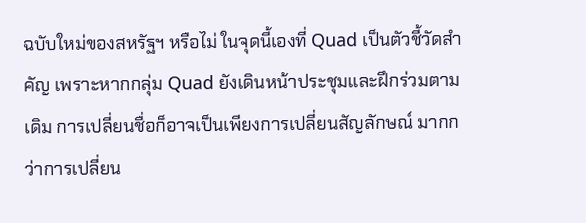ฉบับใหม่ของสหรัฐฯ หรือไม่ ในจุดนี้เองที่ Quad เป็นตัวชี้วัดสำคัญ เพราะหากกลุ่ม Quad ยังเดินหน้าประชุมและฝึกร่วมตามเดิม การเปลี่ยนชื่อก็อาจเป็นเพียงการเปลี่ยนสัญลักษณ์ มากกว่าการเปลี่ยน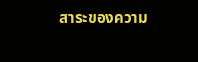สาระของความ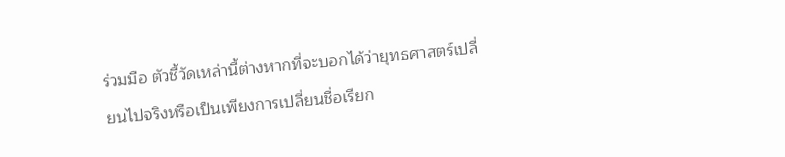ร่วมมือ ตัวชี้วัดเหล่านี้ต่างหากที่จะบอกได้ว่ายุทธศาสตร์เปลี่ยนไปจริงหรือเป็นเพียงการเปลี่ยนชื่อเรียก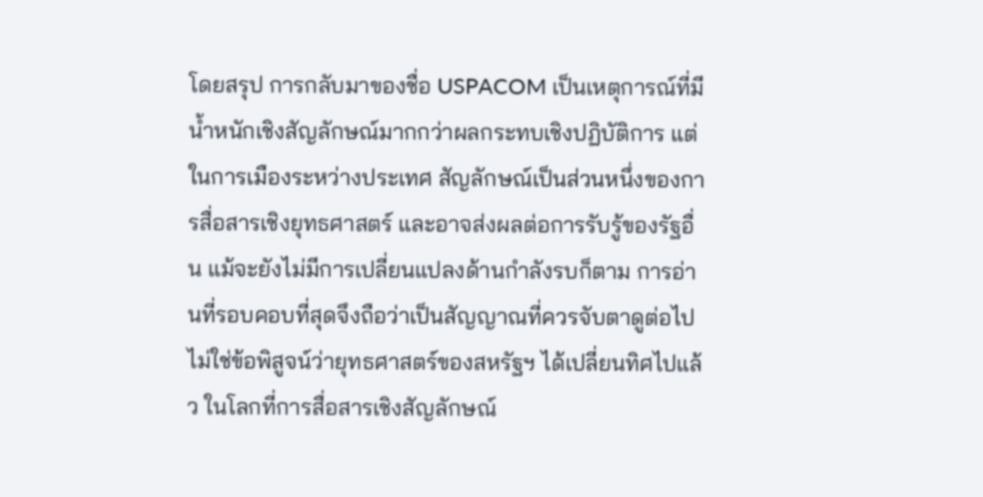โดยสรุป การกลับมาของชื่อ USPACOM เป็นเหตุการณ์ที่มีน้ำหนักเชิงสัญลักษณ์มากกว่าผลกระทบเชิงปฏิบัติการ แต่ในการเมืองระหว่างประเทศ สัญลักษณ์เป็นส่วนหนึ่งของการสื่อสารเชิงยุทธศาสตร์ และอาจส่งผลต่อการรับรู้ของรัฐอื่น แม้จะยังไม่มีการเปลี่ยนแปลงด้านกำลังรบก็ตาม การอ่านที่รอบคอบที่สุดจึงถือว่าเป็นสัญญาณที่ควรจับตาดูต่อไป ไม่ใช่ข้อพิสูจน์ว่ายุทธศาสตร์ของสหรัฐฯ ได้เปลี่ยนทิศไปแล้ว ในโลกที่การสื่อสารเชิงสัญลักษณ์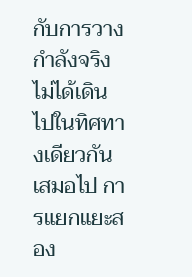กับการวางกำลังจริงไม่ได้เดินไปในทิศทางเดียวกันเสมอไป การแยกแยะสอง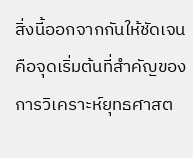สิ่งนี้ออกจากกันให้ชัดเจน คือจุดเริ่มต้นที่สำคัญของการวิเคราะห์ยุทธศาสต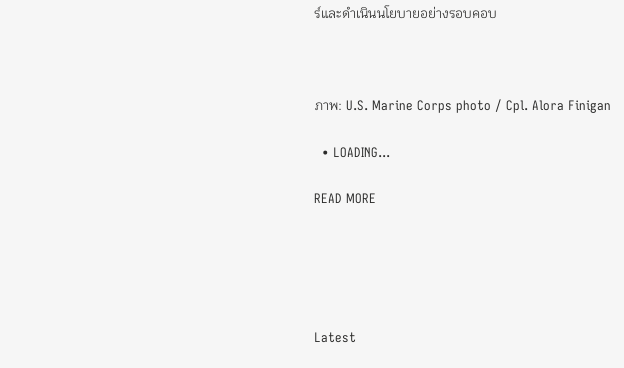ร์และดำเนินนโยบายอย่างรอบคอบ



ภาพ: U.S. Marine Corps photo / Cpl. Alora Finigan

  • LOADING...

READ MORE





Latest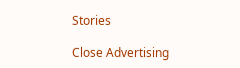Stories

Close Advertising